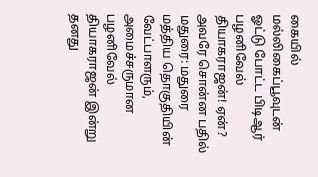கையில் மல்லிகைப்பூவுடன் ஓட்டு போட்ட பிடிஆர் பழனிவேல் தியாகராஜன்! ஏன்? அவரே சொன்ன பதில்
மதுரை: மதுரை மத்திய தொகுதியின் வேட்பாளரும், அமைச்சருமான பழனிவேல் தியாகராஜன் இன்று தனது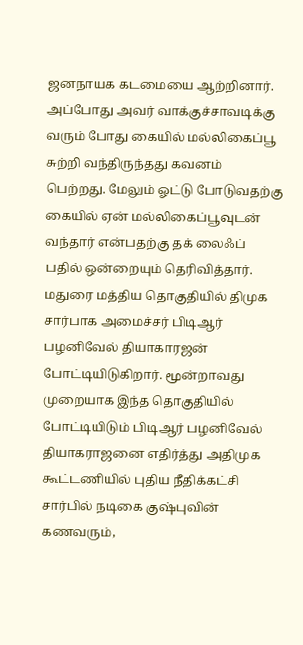ஜனநாயக கடமையை ஆற்றினார். அப்போது அவர் வாக்குச்சாவடிக்கு வரும் போது கையில் மல்லிகைப்பூ சுற்றி வந்திருந்தது கவனம் பெற்றது. மேலும் ஓட்டு போடுவதற்கு கையில் ஏன் மல்லிகைப்பூவுடன் வந்தார் என்பதற்கு தக் லைஃப் பதில் ஒன்றையும் தெரிவித்தார்.
மதுரை மத்திய தொகுதியில் திமுக சார்பாக அமைச்சர் பிடிஆர் பழனிவேல் தியாகாரஜன் போட்டியிடுகிறார். மூன்றாவது முறையாக இந்த தொகுதியில் போட்டியிடும் பிடிஆர் பழனிவேல் தியாகராஜனை எதிர்த்து அதிமுக கூட்டணியில் புதிய நீதிக்கட்சி சார்பில் நடிகை குஷ்புவின் கணவரும்,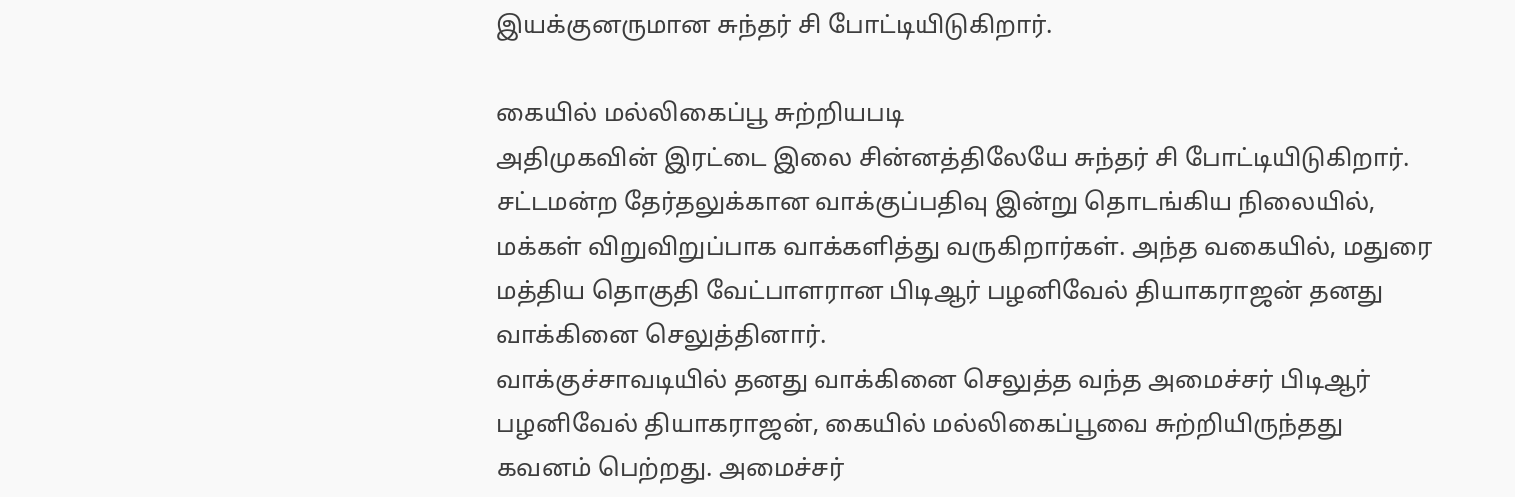இயக்குனருமான சுந்தர் சி போட்டியிடுகிறார்.

கையில் மல்லிகைப்பூ சுற்றியபடி
அதிமுகவின் இரட்டை இலை சின்னத்திலேயே சுந்தர் சி போட்டியிடுகிறார். சட்டமன்ற தேர்தலுக்கான வாக்குப்பதிவு இன்று தொடங்கிய நிலையில், மக்கள் விறுவிறுப்பாக வாக்களித்து வருகிறார்கள். அந்த வகையில், மதுரை மத்திய தொகுதி வேட்பாளரான பிடிஆர் பழனிவேல் தியாகராஜன் தனது வாக்கினை செலுத்தினார்.
வாக்குச்சாவடியில் தனது வாக்கினை செலுத்த வந்த அமைச்சர் பிடிஆர் பழனிவேல் தியாகராஜன், கையில் மல்லிகைப்பூவை சுற்றியிருந்தது கவனம் பெற்றது. அமைச்சர்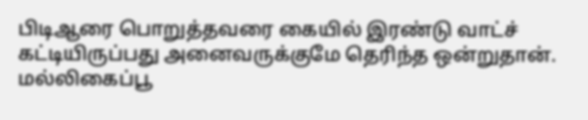பிடிஆரை பொறுத்தவரை கையில் இரண்டு வாட்ச் கட்டியிருப்பது அனைவருக்குமே தெரிந்த ஒன்றுதான்.
மல்லிகைப்பூ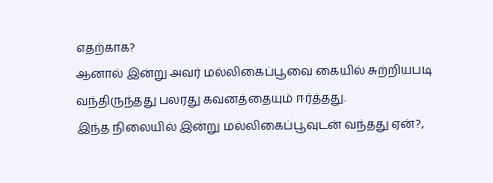எதற்காக?
ஆனால் இன்று அவர் மல்லிகைப்பூவை கையில் சுற்றியபடி வந்திருந்தது பலரது கவனத்தையும் ஈர்த்தது.
இந்த நிலையில் இன்று மல்லிகைப்பூவுடன் வந்தது ஏன்?,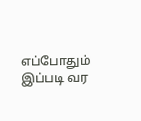எப்போதும் இப்படி வர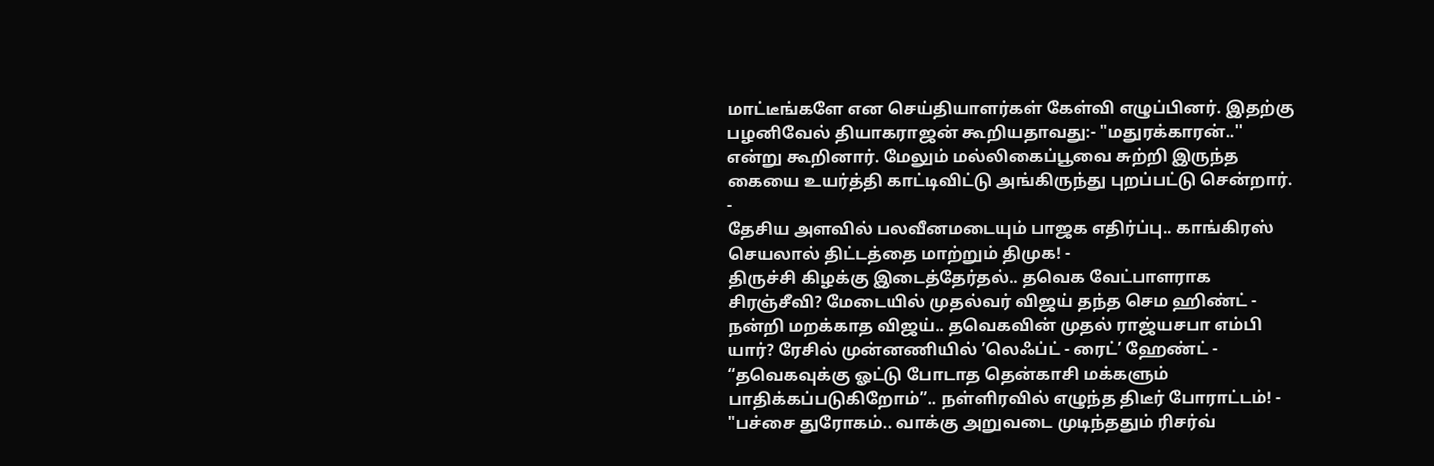மாட்டீங்களே என செய்தியாளர்கள் கேள்வி எழுப்பினர். இதற்கு பழனிவேல் தியாகராஜன் கூறியதாவது:- "மதுரக்காரன்..'' என்று கூறினார். மேலும் மல்லிகைப்பூவை சுற்றி இருந்த கையை உயர்த்தி காட்டிவிட்டு அங்கிருந்து புறப்பட்டு சென்றார்.
-
தேசிய அளவில் பலவீனமடையும் பாஜக எதிர்ப்பு.. காங்கிரஸ் செயலால் திட்டத்தை மாற்றும் திமுக! -
திருச்சி கிழக்கு இடைத்தேர்தல்.. தவெக வேட்பாளராக சிரஞ்சீவி? மேடையில் முதல்வர் விஜய் தந்த செம ஹிண்ட் -
நன்றி மறக்காத விஜய்.. தவெகவின் முதல் ராஜ்யசபா எம்பி யார்? ரேசில் முன்னணியில் ’லெஃப்ட் - ரைட்’ ஹேண்ட் -
“தவெகவுக்கு ஓட்டு போடாத தென்காசி மக்களும் பாதிக்கப்படுகிறோம்”.. நள்ளிரவில் எழுந்த திடீர் போராட்டம்! -
"பச்சை துரோகம்.. வாக்கு அறுவடை முடிந்ததும் ரிசர்வ்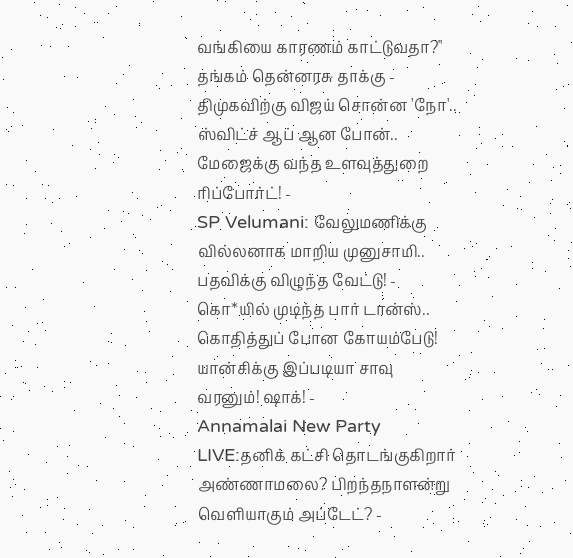வங்கியை காரணம் காட்டுவதா?" தங்கம் தென்னரசு தாக்கு -
திமுகவிற்கு விஜய் சொன்ன 'நோ'.. ஸ்விட்ச் ஆப் ஆன போன்.. மேஜைக்கு வந்த உளவுத்துறை ரிப்போர்ட்! -
SP Velumani: வேலுமணிக்கு வில்லனாக மாறிய முனுசாமி.. பதவிக்கு விழுந்த வேட்டு! -
கொ*யில் முடிந்த பார் டான்ஸ்.. கொதித்துப் போன கோயம்பேடு! யான்சிக்கு இப்படியா சாவு வரனும்! ஷாக்! -
Annamalai New Party LIVE:தனிக் கட்சி தொடங்குகிறார் அண்ணாமலை? பிறந்தநாளன்று வெளியாகும் அப்டேட்? -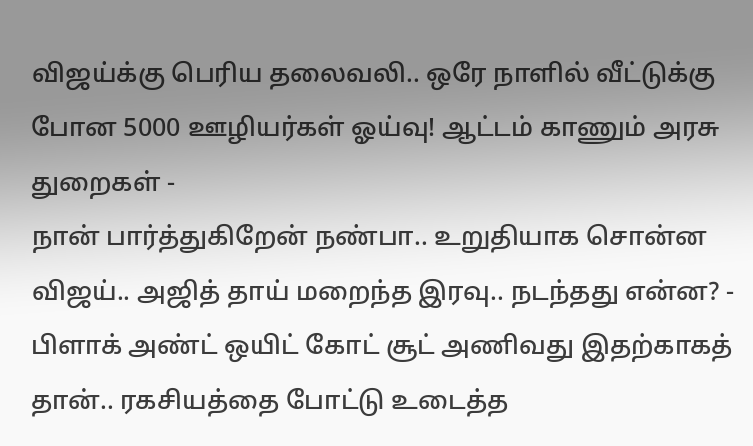விஜய்க்கு பெரிய தலைவலி.. ஒரே நாளில் வீட்டுக்கு போன 5000 ஊழியர்கள் ஓய்வு! ஆட்டம் காணும் அரசு துறைகள் -
நான் பார்த்துகிறேன் நண்பா.. உறுதியாக சொன்ன விஜய்.. அஜித் தாய் மறைந்த இரவு.. நடந்தது என்ன? -
பிளாக் அண்ட் ஒயிட் கோட் சூட் அணிவது இதற்காகத் தான்.. ரகசியத்தை போட்டு உடைத்த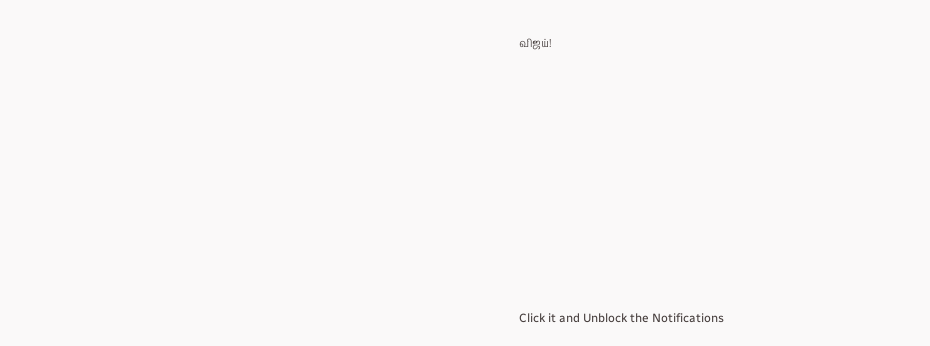விஜய்!












Click it and Unblock the Notifications